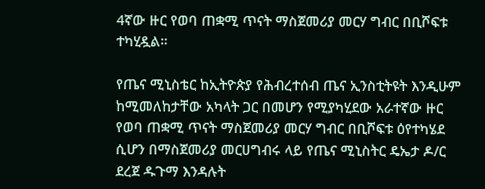4ኛው ዙር የወባ ጠቋሚ ጥናት ማስጀመሪያ መርሃ ግብር በቢሾፍቱ ተካሂዷል።

የጤና ሚኒስቴር ከኢትዮጵያ የሕብረተሰብ ጤና ኢንስቲትዩት እንዲሁም ከሚመለከታቸው አካላት ጋር በመሆን የሚያካሂደው አራተኛው ዙር የወባ ጠቋሚ ጥናት ማስጀመሪያ መርሃ ግብር በቢሾፍቱ ዕየተካሄደ ሲሆን በማስጀመሪያ መርሀግብሩ ላይ የጤና ሚኒስትር ዴኤታ ዶ/ር ደረጀ ዱጉማ እንዳሉት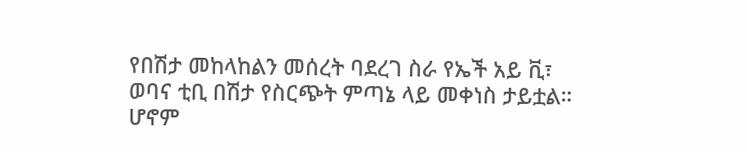የበሽታ መከላከልን መሰረት ባደረገ ስራ የኤች አይ ቪ፣ ወባና ቲቢ በሽታ የስርጭት ምጣኔ ላይ መቀነስ ታይቷል።
ሆኖም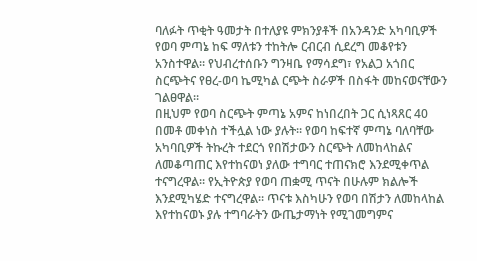ባለፉት ጥቂት ዓመታት በተለያዩ ምክንያቶች በአንዳንድ አካባቢዎች የወባ ምጣኔ ከፍ ማለቱን ተከትሎ ርብርብ ሲደረግ መቆየቱን አንስተዋል። የህብረተሰቡን ግንዛቤ የማሳደግ፣ የአልጋ አጎበር ስርጭትና የፀረ-ወባ ኬሚካል ርጭት ስራዎች በስፋት መከናወናቸውን ገልፀዋል።
በዚህም የወባ ስርጭት ምጣኔ አምና ከነበረበት ጋር ሲነጻጸር 40 በመቶ መቀነስ ተችሏል ነው ያሉት። የወባ ከፍተኛ ምጣኔ ባለባቸው አካባቢዎች ትኩረት ተደርጎ የበሽታውን ስርጭት ለመከላከልና ለመቆጣጠር እየተከናወነ ያለው ተግባር ተጠናክሮ እንደሚቀጥል ተናግረዋል። የኢትዮጵያ የወባ ጠቋሚ ጥናት በሁሉም ክልሎች እንደሚካሄድ ተናግረዋል። ጥናቱ እስካሁን የወባ በሽታን ለመከላከል እየተከናወኑ ያሉ ተግባራትን ውጤታማነት የሚገመግምና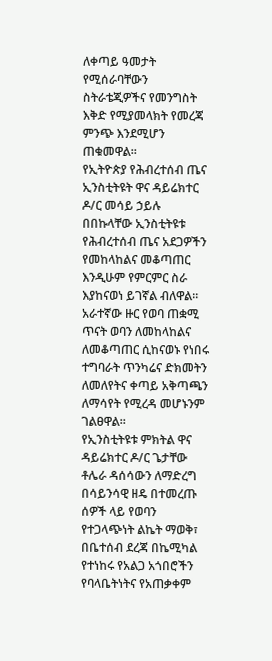ለቀጣይ ዓመታት የሚሰራባቸውን ስትራቴጂዎችና የመንግስት እቅድ የሚያመላክት የመረጃ ምንጭ እንደሚሆን ጠቁመዋል።
የኢትዮጵያ የሕብረተሰብ ጤና ኢንስቲትዩት ዋና ዳይሬክተር ዶ/ር መሳይ ኃይሉ በበኩላቸው ኢንስቲትዩቱ የሕብረተሰብ ጤና አደጋዎችን የመከላከልና መቆጣጠር እንዲሁም የምርምር ስራ እያከናወነ ይገኛል ብለዋል። አራተኛው ዙር የወባ ጠቋሚ ጥናት ወባን ለመከላከልና ለመቆጣጠር ሲከናወኑ የነበሩ ተግባራት ጥንካሬና ድክመትን ለመለየትና ቀጣይ አቅጣጫን ለማሳየት የሚረዳ መሆኑንም ገልፀዋል።
የኢንስቲትዩቱ ምክትል ዋና ዳይሬክተር ዶ/ር ጌታቸው ቶሌራ ዳሰሳውን ለማድረግ በሳይንሳዊ ዘዴ በተመረጡ ሰዎች ላይ የወባን የተጋላጭነት ልኬት ማወቅ፣ በቤተሰብ ደረጃ በኬሚካል የተነከሩ የአልጋ አጎበሮችን የባላቤትነትና የአጠቃቀም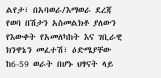ልየታ፣ በአባወራ/እማወራ ደረጃ የወባ በሽታን አስመልክቶ ያለውን የእውቀት የአመለካከት እና ገቢራዊ ክንዋኔን መፈተሽ፣ ዕድሜያቸው ከ6-59 ወራት በሆኑ ህፃናት ላይ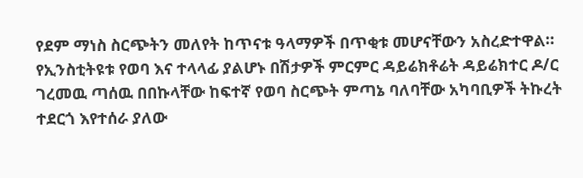የደም ማነስ ስርጭትን መለየት ከጥናቱ ዓላማዎች በጥቂቱ መሆናቸውን አስረድተዋል።
የኢንስቲትዩቱ የወባ እና ተላላፊ ያልሆኑ በሽታዎች ምርምር ዳይሬክቶሬት ዳይሬክተር ዶ/ር ገረመዉ ጣሰዉ በበኩላቸው ከፍተኛ የወባ ስርጭት ምጣኔ ባለባቸው አካባቢዎች ትኩረት ተደርጎ እየተሰራ ያለው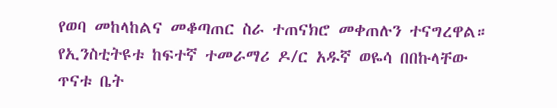የወባ መከላከልና መቆጣጠር ስራ ተጠናክሮ መቀጠሉን ተናግረዋል።
የኢንስቲትዩቱ ከፍተኛ ተመራማሪ ዶ/ር አዱኛ ወዬሳ በበኩላቸው ጥናቱ ቤት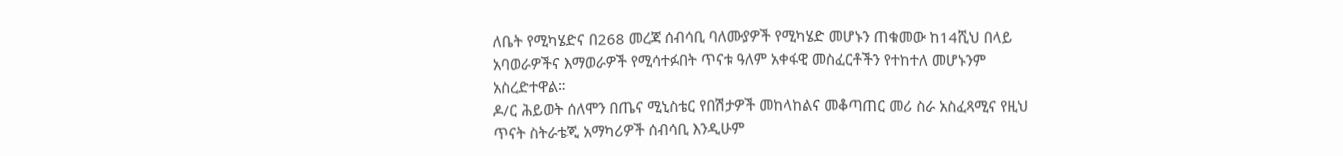ለቤት የሚካሄድና በ268 መረጃ ሰብሳቢ ባለሙያዎች የሚካሄድ መሆኑን ጠቁመው ከ14ሺህ በላይ አባወራዎችና እማወራዎች የሚሳተፉበት ጥናቱ ዓለም አቀፋዊ መስፈርቶችን የተከተለ መሆኑንም አስረድተዋል።
ዶ/ር ሕይወት ሰለሞን በጤና ሚኒስቴር የበሽታዎች መከላከልና መቆጣጠር መሪ ስራ አስፈጻሚና የዚህ ጥናት ስትራቴጂ አማካሪዎች ሰብሳቢ እንዲሁም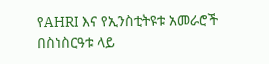የAHRI እና የኢንስቲትዩቱ አመራሮች በስነስርዓቱ ላይ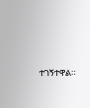ተገኝተዋል።